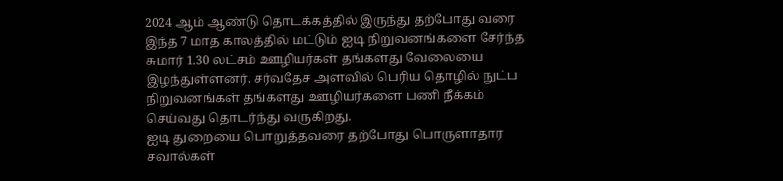2024 ஆம் ஆண்டு தொடக்கத்தில் இருந்து தற்போது வரை இந்த 7 மாத காலத்தில் மட்டும் ஐடி நிறுவனங்களை சேர்ந்த சுமார் 1.30 லட்சம் ஊழியர்கள் தங்களது வேலையை இழந்துள்ளனர். சர்வதேச அளவில் பெரிய தொழில் நுட்ப நிறுவனங்கள் தங்களது ஊழியர்களை பணி நீக்கம் செய்வது தொடர்ந்து வருகிறது.
ஐடி துறையை பொறுத்தவரை தற்போது பொருளாதார சவால்கள்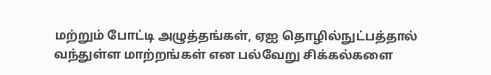மற்றும் போட்டி அழுத்தங்கள், ஏஐ தொழில்நுட்பத்தால் வந்துள்ள மாற்றங்கள் என பல்வேறு சிக்கல்களை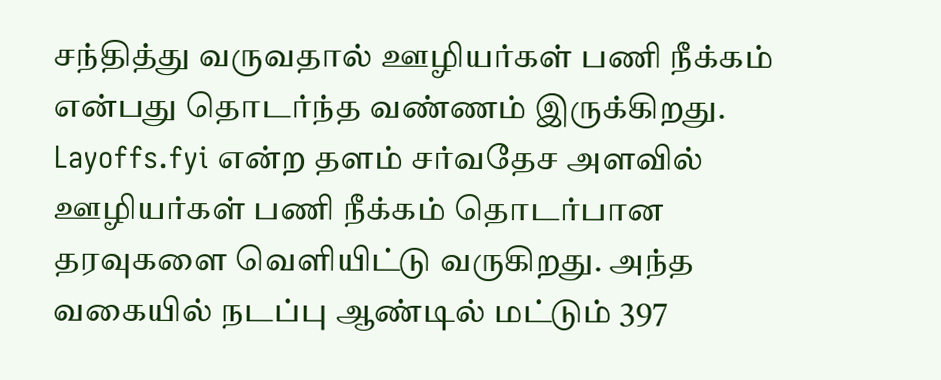சந்தித்து வருவதால் ஊழியர்கள் பணி நீக்கம் என்பது தொடர்ந்த வண்ணம் இருக்கிறது. Layoffs.fyi என்ற தளம் சர்வதேச அளவில் ஊழியர்கள் பணி நீக்கம் தொடர்பான தரவுகளை வெளியிட்டு வருகிறது. அந்த வகையில் நடப்பு ஆண்டில் மட்டும் 397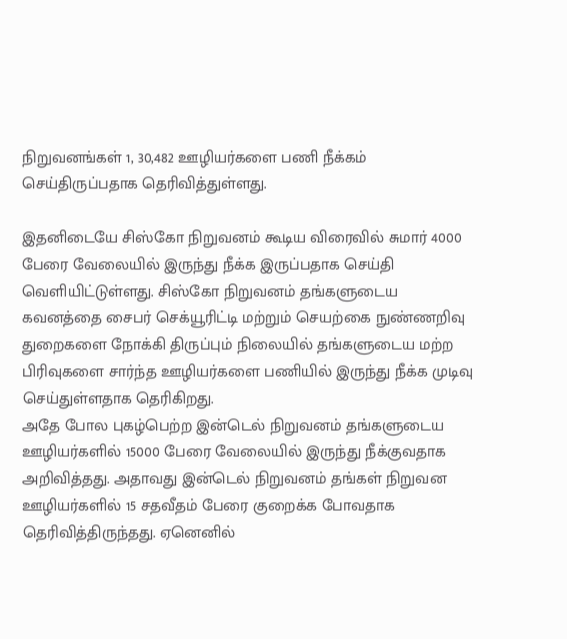நிறுவனங்கள் 1, 30,482 ஊழியர்களை பணி நீக்கம் செய்திருப்பதாக தெரிவித்துள்ளது.

இதனிடையே சிஸ்கோ நிறுவனம் கூடிய விரைவில் சுமார் 4000 பேரை வேலையில் இருந்து நீக்க இருப்பதாக செய்தி வெளியிட்டுள்ளது. சிஸ்கோ நிறுவனம் தங்களுடைய கவனத்தை சைபர் செக்யூரிட்டி மற்றும் செயற்கை நுண்ணறிவு துறைகளை நோக்கி திருப்பும் நிலையில் தங்களுடைய மற்ற பிரிவுகளை சார்ந்த ஊழியர்களை பணியில் இருந்து நீக்க முடிவு செய்துள்ளதாக தெரிகிறது.
அதே போல புகழ்பெற்ற இன்டெல் நிறுவனம் தங்களுடைய ஊழியர்களில் 15000 பேரை வேலையில் இருந்து நீக்குவதாக அறிவித்தது. அதாவது இன்டெல் நிறுவனம் தங்கள் நிறுவன ஊழியர்களில் 15 சதவீதம் பேரை குறைக்க போவதாக தெரிவித்திருந்தது. ஏனெனில்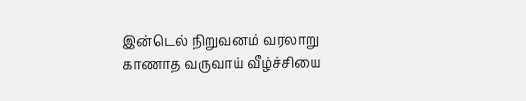இன்டெல் நிறுவனம் வரலாறு காணாத வருவாய் வீழ்ச்சியை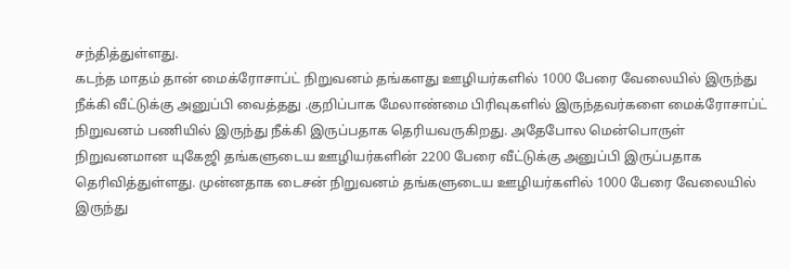சந்தித்துள்ளது.
கடந்த மாதம் தான் மைக்ரோசாப்ட் நிறுவனம் தங்களது ஊழியர்களில் 1000 பேரை வேலையில் இருந்து நீக்கி வீட்டுக்கு அனுப்பி வைத்தது .குறிப்பாக மேலாண்மை பிரிவுகளில் இருந்தவர்களை மைக்ரோசாப்ட் நிறுவனம் பணியில் இருந்து நீக்கி இருப்பதாக தெரியவருகிறது. அதேபோல மென்பொருள் நிறுவனமான யுகேஜி தங்களுடைய ஊழியர்களின் 2200 பேரை வீட்டுக்கு அனுப்பி இருப்பதாக தெரிவித்துள்ளது. முன்னதாக டைசன் நிறுவனம் தங்களுடைய ஊழியர்களில் 1000 பேரை வேலையில் இருந்து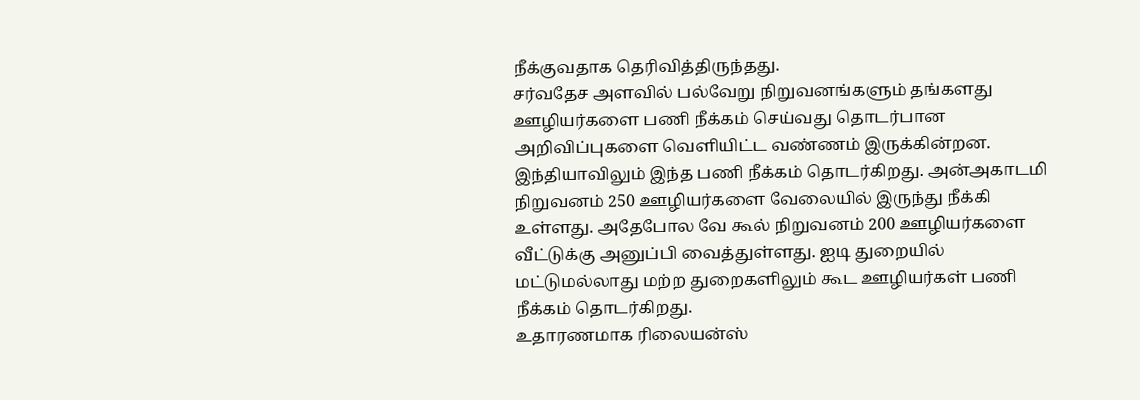நீக்குவதாக தெரிவித்திருந்தது.
சர்வதேச அளவில் பல்வேறு நிறுவனங்களும் தங்களது ஊழியர்களை பணி நீக்கம் செய்வது தொடர்பான அறிவிப்புகளை வெளியிட்ட வண்ணம் இருக்கின்றன. இந்தியாவிலும் இந்த பணி நீக்கம் தொடர்கிறது. அன்அகாடமி நிறுவனம் 250 ஊழியர்களை வேலையில் இருந்து நீக்கி உள்ளது. அதேபோல வே கூல் நிறுவனம் 200 ஊழியர்களை வீட்டுக்கு அனுப்பி வைத்துள்ளது. ஐடி துறையில் மட்டுமல்லாது மற்ற துறைகளிலும் கூட ஊழியர்கள் பணி நீக்கம் தொடர்கிறது.
உதாரணமாக ரிலையன்ஸ்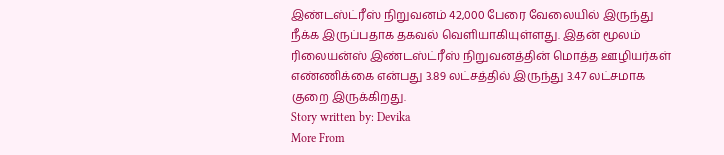இண்டஸ்ட்ரீஸ் நிறுவனம் 42,000 பேரை வேலையில் இருந்து நீக்க இருப்பதாக தகவல் வெளியாகியுள்ளது. இதன் மூலம் ரிலையன்ஸ் இண்டஸ்ட்ரீஸ் நிறுவனத்தின் மொத்த ஊழியர்கள் எண்ணிக்கை என்பது 3.89 லட்சத்தில் இருந்து 3.47 லட்சமாக குறை இருக்கிறது.
Story written by: Devika
More From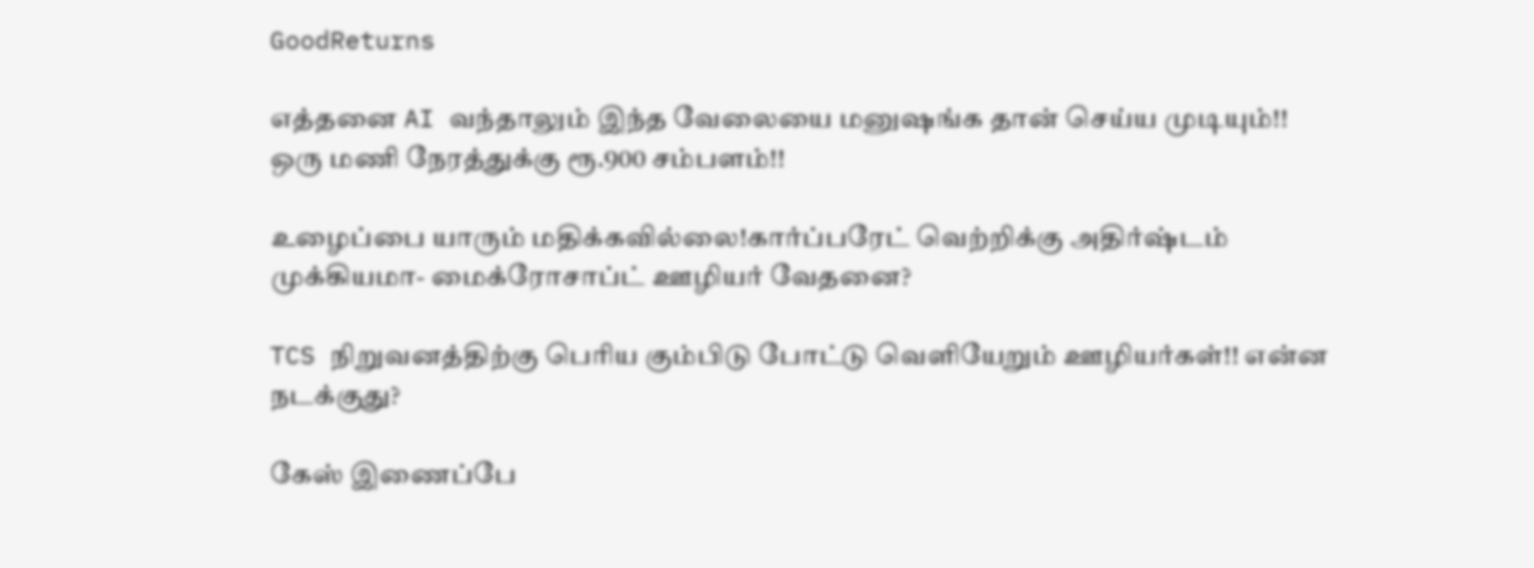GoodReturns

எத்தனை AI வந்தாலும் இந்த வேலையை மனுஷங்க தான் செய்ய முடியும்!! ஒரு மணி நேரத்துக்கு ரூ.900 சம்பளம்!!

உழைப்பை யாரும் மதிக்கவில்லை!கார்ப்பரேட் வெற்றிக்கு அதிர்ஷ்டம் முக்கியமா- மைக்ரோசாப்ட் ஊழியர் வேதனை?

TCS நிறுவனத்திற்கு பெரிய கும்பிடு போட்டு வெளியேறும் ஊழியர்கள்!! என்ன நடக்குது?

கேஸ் இணைப்பே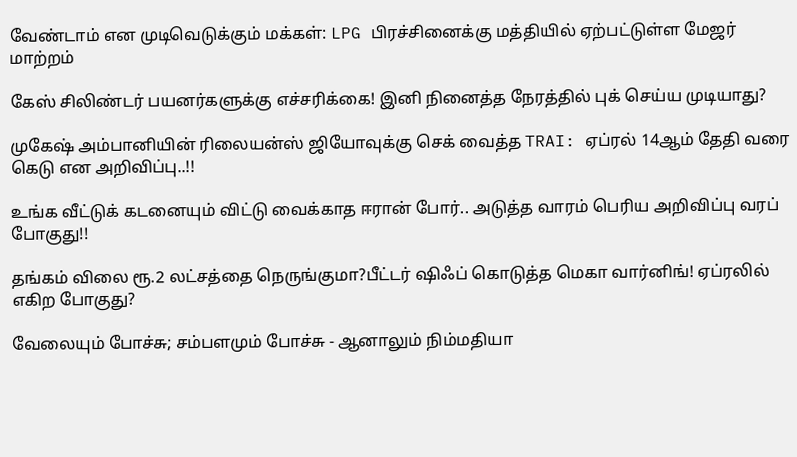வேண்டாம் என முடிவெடுக்கும் மக்கள்: LPG பிரச்சினைக்கு மத்தியில் ஏற்பட்டுள்ள மேஜர் மாற்றம்

கேஸ் சிலிண்டர் பயனர்களுக்கு எச்சரிக்கை! இனி நினைத்த நேரத்தில் புக் செய்ய முடியாது?

முகேஷ் அம்பானியின் ரிலையன்ஸ் ஜியோவுக்கு செக் வைத்த TRAI: ஏப்ரல் 14ஆம் தேதி வரை கெடு என அறிவிப்பு..!!

உங்க வீட்டுக் கடனையும் விட்டு வைக்காத ஈரான் போர்.. அடுத்த வாரம் பெரிய அறிவிப்பு வரப் போகுது!!

தங்கம் விலை ரூ.2 லட்சத்தை நெருங்குமா?பீட்டர் ஷிஃப் கொடுத்த மெகா வார்னிங்! ஏப்ரலில் எகிற போகுது?

வேலையும் போச்சு; சம்பளமும் போச்சு - ஆனாலும் நிம்மதியா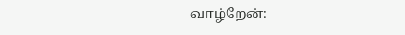வாழ்றேன்: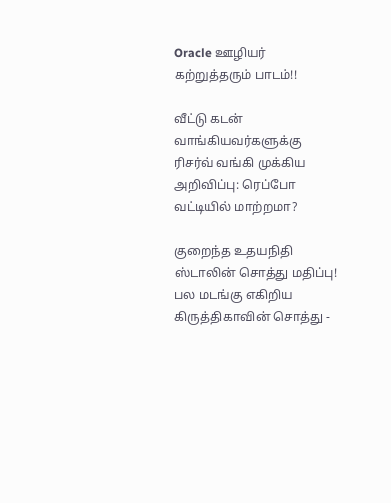Oracle ஊழியர் கற்றுத்தரும் பாடம்!!

வீட்டு கடன் வாங்கியவர்களுக்கு ரிசர்வ் வங்கி முக்கிய அறிவிப்பு: ரெப்போ வட்டியில் மாற்றமா?

குறைந்த உதயநிதி ஸ்டாலின் சொத்து மதிப்பு! பல மடங்கு எகிறிய கிருத்திகாவின் சொத்து -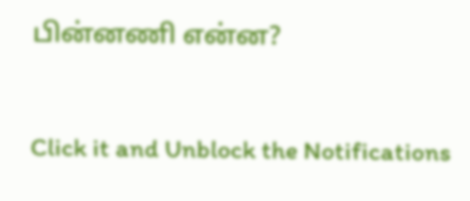பின்னணி என்ன?



Click it and Unblock the Notifications